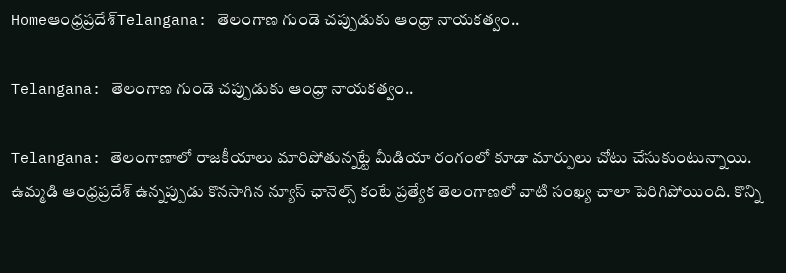Homeఆంధ్రప్రదేశ్‌Telangana: తెలంగాణ గుండె చ‌ప్పుడుకు ఆంధ్రా నాయ‌క‌త్వం..

Telangana: తెలంగాణ గుండె చ‌ప్పుడుకు ఆంధ్రా నాయ‌క‌త్వం..

Telangana: తెలంగాణాలో రాజ‌కీయాలు మారిపోతున్నట్టే మీడియా రంగంలో కూడా మార్పులు చోటు చేసుకుంటున్నాయి. ఉమ్మ‌డి ఆంధ్ర‌ప్ర‌దేశ్ ఉన్న‌ప్పుడు కొన‌సాగిన న్యూస్ ఛానెల్స్ కంటే ప్ర‌త్యేక తెలంగాణ‌లో వాటి సంఖ్య చాలా పెరిగిపోయింది. కొన్ని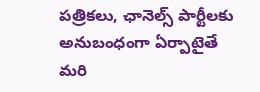ప‌త్రిక‌లు, ఛానెల్స్ పార్టీల‌కు అనుబంధంగా ఏర్పాటైతే మ‌రి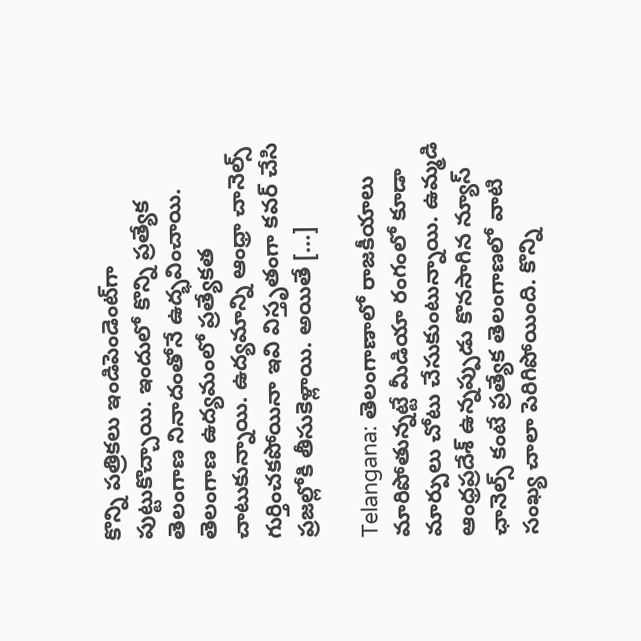కొన్ని ప‌త్రిక‌లు ఇండిపెండెంట్‌గా పుట్టుకొచ్చాయి. ఇందులో కొన్ని ప్ర‌త్యేక తెలంగాణ నినాదంతోనే ఉద్భ‌వించాయి. తెలంగాణ ఉద్య‌మంలో ప్ర‌త్యేకత చాటుకున్నాయి. ఉద్య‌మాన్ని ఆంధ్రా చానెల్స్ గుర్తించ‌క‌పోయినా ఇవి విస్తృతంగా క‌వ‌ర్ చేసి ప్ర‌జ‌ల్లోకి తీసుకెళ్లాయి. అయితే […]

Telangana: తెలంగాణాలో రాజ‌కీయాలు మారిపోతున్నట్టే మీడియా రంగంలో కూడా మార్పులు చోటు చేసుకుంటున్నాయి. ఉమ్మ‌డి ఆంధ్ర‌ప్ర‌దేశ్ ఉన్న‌ప్పుడు కొన‌సాగిన న్యూస్ ఛానెల్స్ కంటే ప్ర‌త్యేక తెలంగాణ‌లో వాటి సంఖ్య చాలా పెరిగిపోయింది. కొన్ని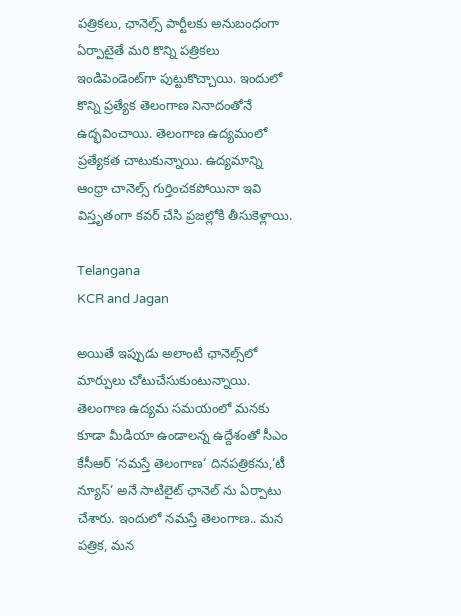ప‌త్రిక‌లు, ఛానెల్స్ పార్టీల‌కు అనుబంధంగా ఏర్పాటైతే మ‌రి కొన్ని ప‌త్రిక‌లు ఇండిపెండెంట్‌గా పుట్టుకొచ్చాయి. ఇందులో కొన్ని ప్ర‌త్యేక తెలంగాణ నినాదంతోనే ఉద్భ‌వించాయి. తెలంగాణ ఉద్య‌మంలో ప్ర‌త్యేకత చాటుకున్నాయి. ఉద్య‌మాన్ని ఆంధ్రా చానెల్స్ గుర్తించ‌క‌పోయినా ఇవి విస్తృతంగా క‌వ‌ర్ చేసి ప్ర‌జ‌ల్లోకి తీసుకెళ్లాయి.

Telangana
KCR and Jagan

అయితే ఇప్పుడు అలాంటి ఛానెల్స్‌లో మార్పులు చోటుచేసుకుంటున్నాయి. తెలంగాణ ఉద్య‌మ స‌మ‌యంలో మ‌న‌కు కూడా మీడియా ఉండాలన్న ఉద్దేశంతో సీఎం కేసీఆర్ ‘న‌మ‌స్తే తెలంగాణ‌‘ దినపత్రికను,‘టీ న్యూస్’ అనే సాటిలైట్ ఛానెల్ ను ఏర్పాటు చేశారు. ఇందులో న‌మ‌స్తే తెలంగాణ.. మ‌న ప‌త్రిక, మ‌న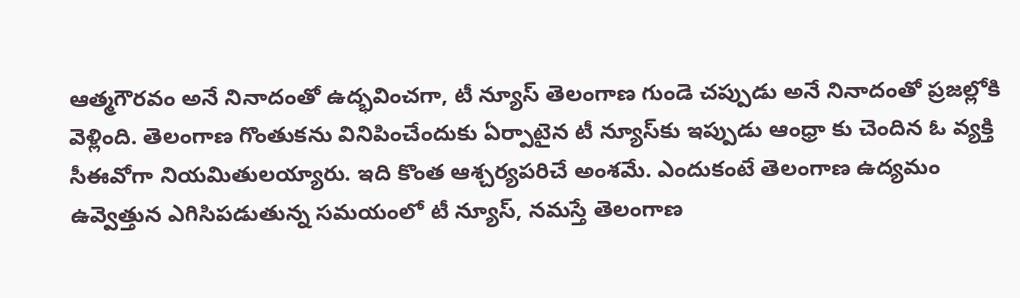ఆత్మ‌గౌర‌వం అనే నినాదంతో ఉద్భ‌వించ‌గా, టీ న్యూస్ తెలంగాణ గుండె చ‌ప్పుడు అనే నినాదంతో ప్రజ‌ల్లోకి వెళ్లింది. తెలంగాణ గొంతుకను వినిపించేందుకు ఏర్పాటైన టీ న్యూస్‌కు ఇప్పుడు ఆంధ్రా కు చెందిన ఓ వ్య‌క్తి సీఈవోగా నియమితుల‌య్యారు. ఇది కొంత ఆశ్చ‌ర్య‌ప‌రిచే అంశ‌మే. ఎందుకంటే తెలంగాణ ఉద్య‌మం ఉవ్వెత్తున ఎగిసిప‌డుతున్న స‌మ‌యంలో టీ న్యూస్‌, న‌మ‌స్తే తెలంగాణ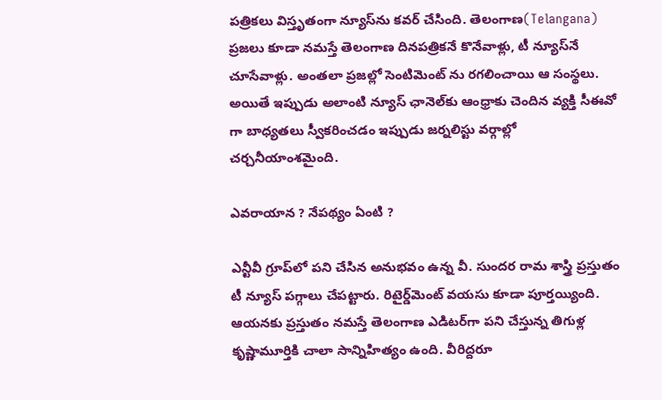ప‌త్రిక‌లు విస్తృతంగా న్యూస్‌ను క‌వ‌ర్ చేసింది. తెలంగాణ(Telangana) ప్ర‌జ‌లు కూడా న‌మస్తే తెలంగాణ దిన‌ప‌త్రిక‌నే కొనేవాళ్లు, టీ న్యూస్‌నే చూసేవాళ్లు. అంత‌లా ప్ర‌జ‌ల్లో సెంటిమెంట్ ను ర‌గ‌లించాయి ఆ సంస్థ‌లు. అయితే ఇప్పుడు అలాంటి న్యూస్ ఛానెల్‌కు ఆంధ్రాకు చెందిన వ్య‌క్తి సీఈవో గా బాధ్య‌తలు స్వీక‌రించ‌డం ఇప్పుడు జ‌ర్న‌లిస్టు వర్గాల్లో చ‌ర్చ‌నీయాంశమైంది.

ఎవ‌రాయాన ? నేప‌థ్యం ఏంటి ?

ఎన్టీవీ గ్రూప్‌లో ప‌ని చేసిన అనుభ‌వం ఉన్న వీ. సుంద‌ర రామ శాస్త్రి ప్ర‌స్తుతం టీ న్యూస్ ప‌గ్గాలు చేప‌ట్టారు. రిటైర్డ్‌మెంట్ వ‌య‌సు కూడా పూర్త‌య్యింది. ఆయ‌నకు ప్ర‌స్తుతం న‌మ‌స్తే తెలంగాణ ఎడిట‌ర్‌గా ప‌ని చేస్తున్న తిగుళ్ల కృష్ణామూర్తికి చాలా సాన్నిహిత్యం ఉంది. వీరిద్ద‌రూ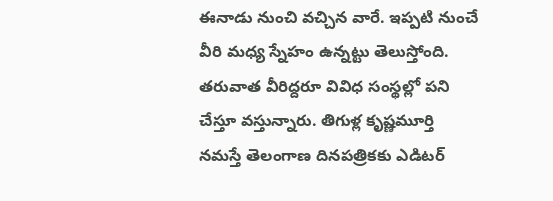ఈనాడు నుంచి వ‌చ్చిన వారే. ఇప్ప‌టి నుంచే వీరి మ‌ధ్య స్నేహం ఉన్న‌ట్టు తెలుస్తోంది. త‌రువాత వీరిద్ద‌రూ వివిధ సంస్థ‌ల్లో ప‌ని చేస్తూ వ‌స్తున్నారు. తిగుళ్ల కృష్ణ‌మూర్తి న‌మ‌స్తే తెలంగాణ దిన‌ప‌త్రిక‌కు ఎడిట‌ర్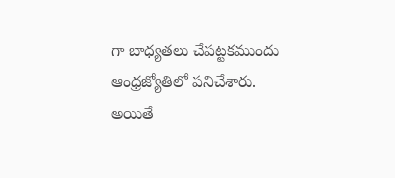గా బాధ్య‌త‌లు చేప‌ట్ట‌కముందు ఆంధ్ర‌జ్యోతిలో ప‌నిచేశారు. అయితే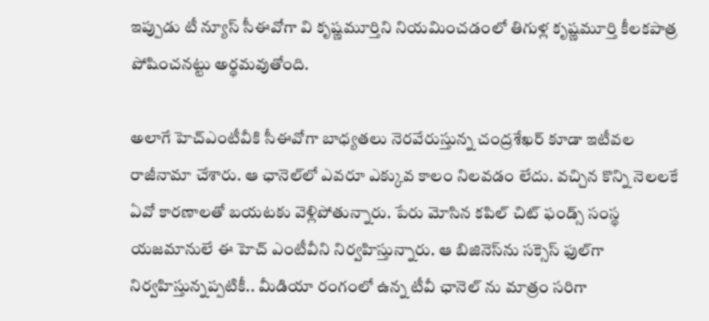ఇప్పుడు టీ న్యూస్ సీఈవోగా వి కృష్ణ‌మూర్తిని నియ‌మించ‌డంలో తిగుళ్ల కృష్ణ‌మూర్తి కీల‌క‌పాత్ర పోషించ‌న‌ట్టు అర్థ‌మ‌వుతోంది.

అలాగే హెచ్ఎంటీవీకి సీఈవోగా బాధ్య‌తలు నెర‌వేరుస్తున్న చంద్ర‌శేఖ‌ర్ కూడా ఇటీవ‌ల రాజీనామా చేశారు. ఆ ఛానెల్‌లో ఎవ‌రూ ఎక్కువ కాలం నిల‌వ‌డం లేదు. వ‌చ్చిన కొన్ని నెల‌ల‌కే ఏవో కార‌ణాల‌తో బ‌య‌ట‌కు వెళ్లిపోతున్నారు. పేరు మోసిన క‌పిల్ చిట్ ఫండ్స్ సంస్థ య‌జ‌మానులే ఈ హెచ్ ఎంటీవీని నిర్వ‌హిస్తున్నారు. ఆ బిజినెస్‌ను స‌క్సెస్ ఫుల్‌గా నిర్వ‌హిస్తున్న‌ప్ప‌టికీ.. మీడియా రంగంలో ఉన్న టీవీ ఛానెల్ ను మాత్రం స‌రిగా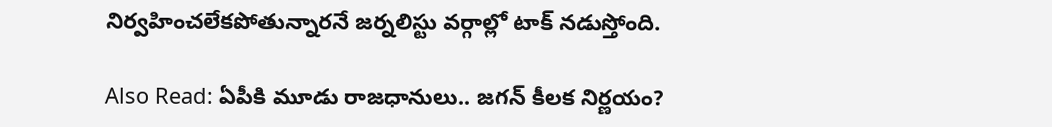నిర్వ‌హించ‌లేక‌పోతున్నార‌నే జ‌ర్న‌లిస్టు వ‌ర్గాల్లో టాక్ న‌డుస్తోంది.

Also Read: ఏపీకి మూడు రాజధానులు.. జగన్ కీలక నిర్ణయం?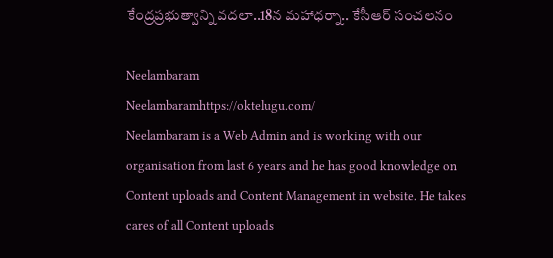కేంద్రప్రభుత్వాన్ని వదలా..18న మహాధర్నా.. కేసీఆర్ సంచలనం

Neelambaram
Neelambaramhttps://oktelugu.com/
Neelambaram is a Web Admin and is working with our organisation from last 6 years and he has good knowledge on Content uploads and Content Management in website. He takes cares of all Content uploads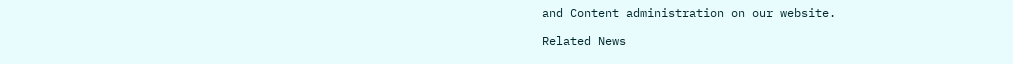and Content administration on our website.

Related News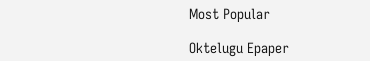Most Popular

Oktelugu Epaper